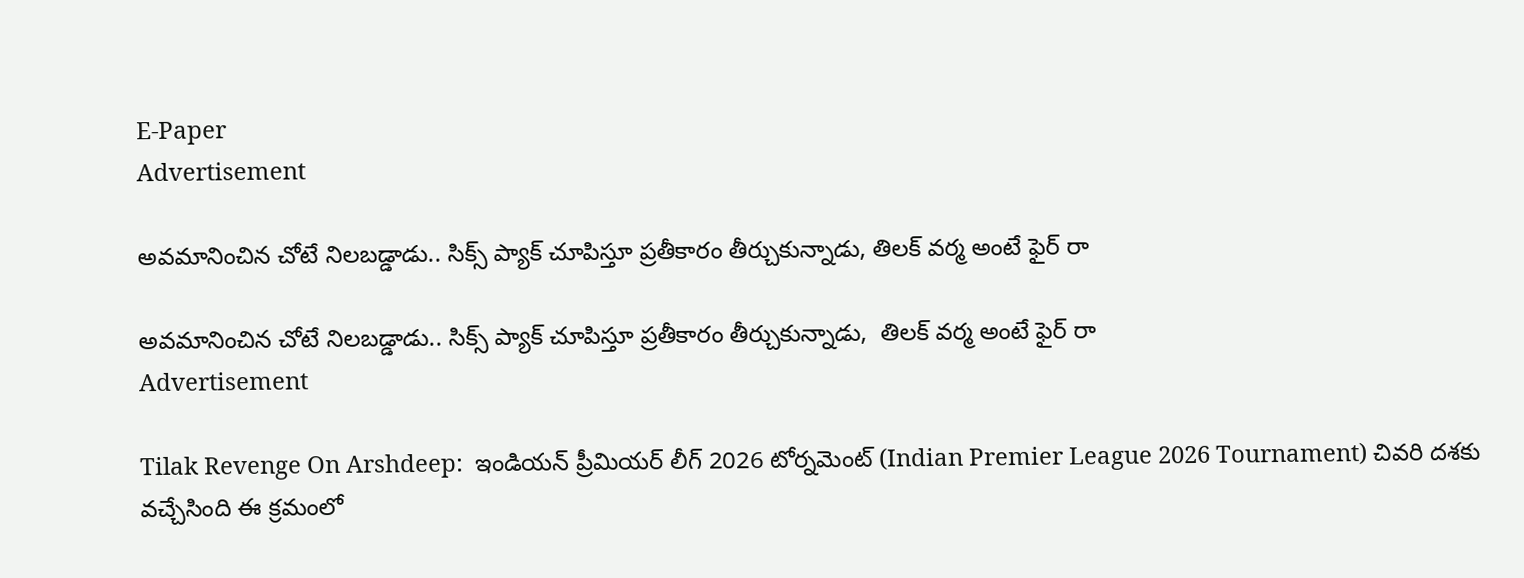E-Paper
Advertisement

అవ‌మానించిన చోటే నిల‌బ‌డ్డాడు.. సిక్స్ ప్యాక్ చూపిస్తూ ప్ర‌తీకారం తీర్చుకున్నాడు, తిల‌క్ వ‌ర్మ అంటే ఫైర్ రా

అవ‌మానించిన చోటే నిల‌బ‌డ్డాడు.. సిక్స్ ప్యాక్ చూపిస్తూ ప్ర‌తీకారం తీర్చుకున్నాడు,  తిల‌క్ వ‌ర్మ అంటే ఫైర్ రా
Advertisement

Tilak Revenge On Arshdeep:  ఇండియన్ ప్రీమియర్ లీగ్ 2026 టోర్నమెంట్ (Indian Premier League 2026 Tournament) చివరి దశకు వచ్చేసింది ఈ క్రమంలో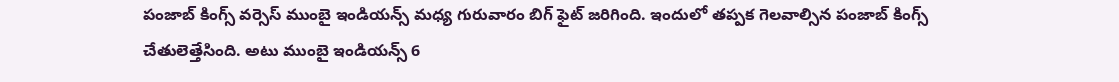పంజాబ్ కింగ్స్ వర్సెస్ ముంబై ఇండియన్స్ మధ్య గురువారం బిగ్ ఫైట్ జరిగింది. ఇందులో తప్పక గెలవాల్సిన పంజాబ్ కింగ్స్ చేతులెత్తేసింది. అటు ముంబై ఇండియన్స్ 6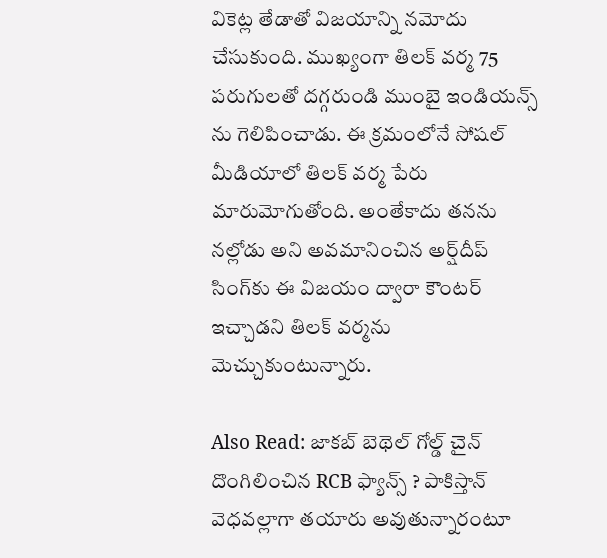వికెట్ల తేడాతో విజయాన్ని నమోదు చేసుకుంది. ముఖ్యంగా తిలక్ వర్మ 75 పరుగులతో దగ్గరుండి ముంబై ఇండియన్స్ ను గెలిపించాడు. ఈ క్రమంలోనే సోషల్ మీడియాలో తిలక్ వర్మ పేరు మారుమోగుతోంది. అంతేకాదు తనను నల్లోడు అని అవమానించిన అర్ష్‌దీప్‌ సింగ్‌కు ఈ విజయం ద్వారా కౌంటర్ ఇచ్చాడని తిలక్ వర్మను మెచ్చుకుంటున్నారు.

Also Read: జాకబ్ బెథెల్ గోల్డ్ చైన్ దొంగిలించిన RCB ఫ్యాన్స్ ? పాకిస్తాన్ వెధ‌వ‌ల్లాగా త‌యారు అవుతున్నారంటూ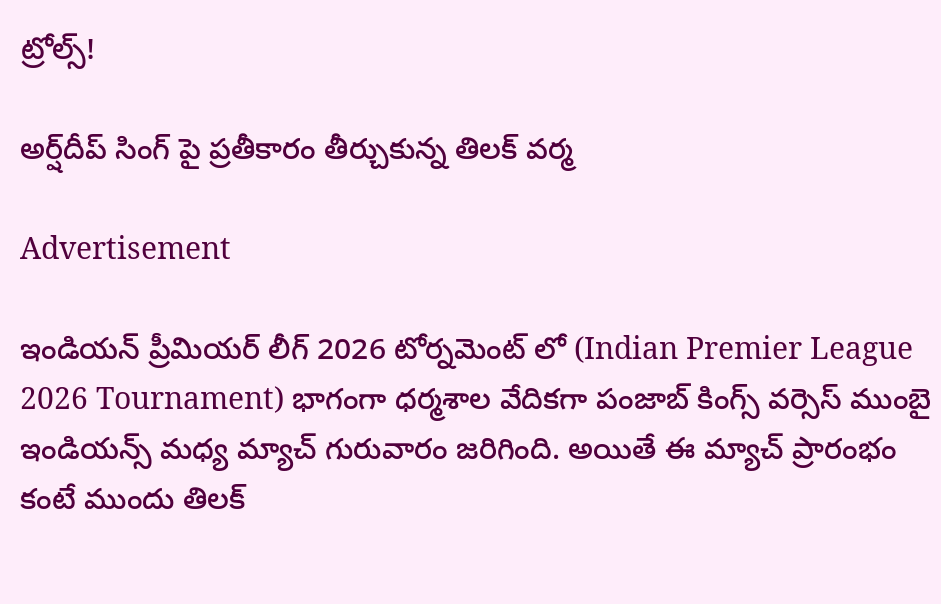ట్రోల్స్!

అర్ష్‌దీప్‌ సింగ్ పై ప్ర‌తీకారం తీర్చుకున్న తిల‌క్ వ‌ర్మ‌

Advertisement

ఇండియన్ ప్రీమియర్ లీగ్ 2026 టోర్నమెంట్ లో (Indian Premier League 2026 Tournament) భాగంగా ధర్మశాల వేదికగా పంజాబ్ కింగ్స్ వర్సెస్ ముంబై ఇండియన్స్ మధ్య మ్యాచ్ గురువారం జరిగింది. అయితే ఈ మ్యాచ్ ప్రారంభం కంటే ముందు తిలక్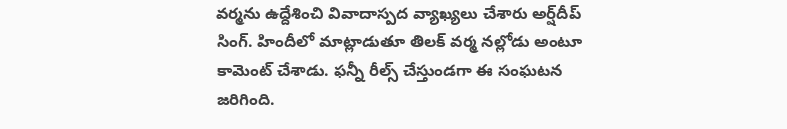వర్మను ఉద్దేశించి వివాదాస్పద వ్యాఖ్యలు చేశారు అర్ష్‌దీప్‌ సింగ్‌. హిందీలో మాట్లాడుతూ తిలక్ వర్మ నల్లోడు అంటూ కామెంట్ చేశాడు. ఫన్నీ రీల్స్ చేస్తుండగా ఈ సంఘటన జరిగింది.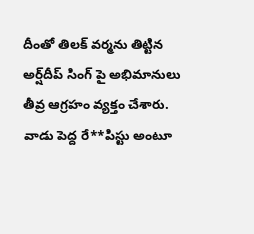దీంతో తిలక్ వర్మను తిట్టిన అర్ష్‌దీప్‌ సింగ్‌ పై అభిమానులు తీవ్ర ఆగ్రహం వ్యక్తం చేశారు. వాడు పెద్ద రే**పిస్టు అంటూ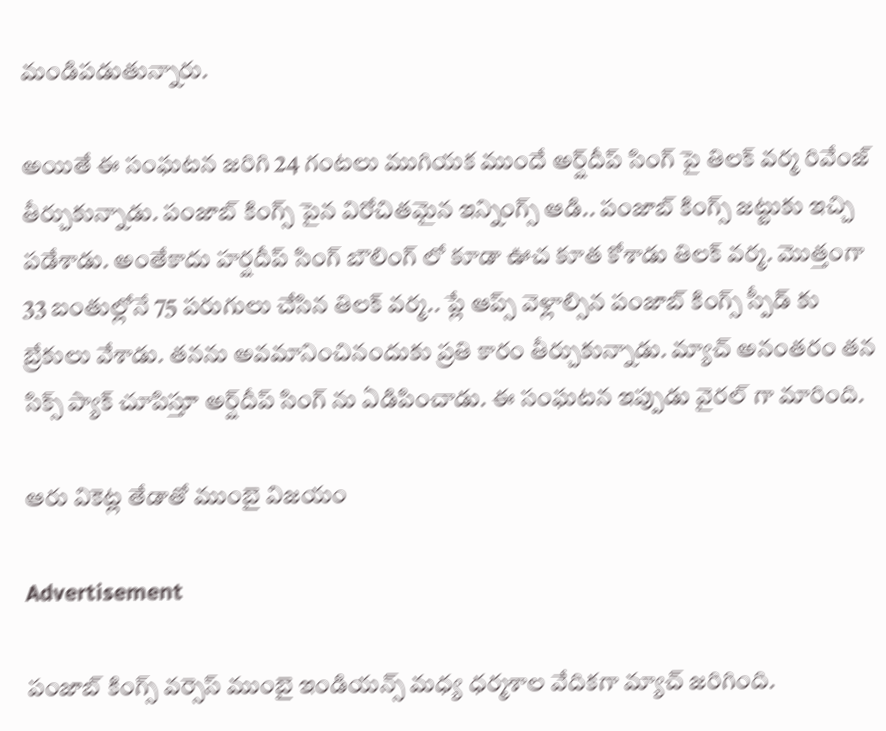మండిపడుతున్నారు.

అయితే ఈ సంఘటన జరిగి 24 గంటలు ముగియక ముందే అర్ష్‌దీప్‌ సింగ్‌ పై తిలక్ వర్మ రివేంజ్ తీర్చుకున్నాడు. పంజాబ్ కింగ్స్ పైన విరోచితమైన ఇన్నింగ్స్ ఆడి.. పంజాబ్ కింగ్స్ జట్టుకు ఇచ్చి పడేశాడు. అంతేకాదు హర్షదీప్ సింగ్ బౌలింగ్ లో కూడా ఊచ కూత కోశాడు తిలక్ వర్మ. మొత్తంగా 33 బంతుల్లోనే 75 పరుగులు చేసిన తిలక్ వర్మ.. ప్లే ఆప్స్ వెళ్లాల్సిన పంజాబ్ కింగ్స్ స్పీడ్ కు బ్రేకులు వేశాడు. తనను అవమానించినందుకు ప్రతి కారం తీర్చుకున్నాడు. మ్యాచ్ అనంతరం తన సిక్స్ ప్యాక్ చూపిస్తూ అర్ష్‌దీప్‌ సింగ్‌ ను ఏడిపించాడు. ఈ సంఘటన ఇప్పుడు వైరల్ గా మారింది.

ఆరు వికెట్ల తేడాతో ముంబై విజయం

Advertisement

పంజాబ్ కింగ్స్ వర్సెస్ ముంబై ఇండియన్స్ మధ్య ధర్మశాల వేదికగా మ్యాచ్ జరిగింది.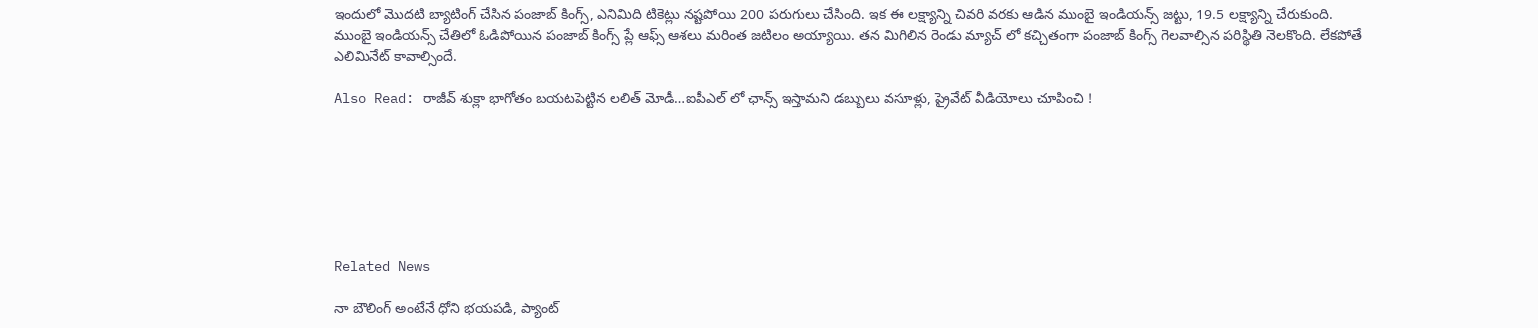ఇందులో మొదటి బ్యాటింగ్ చేసిన పంజాబ్ కింగ్స్, ఎనిమిది టికెట్లు నష్టపోయి 200 పరుగులు చేసింది. ఇక ఈ లక్ష్యాన్ని చివరి వరకు ఆడిన ముంబై ఇండియన్స్ జట్టు, 19.5 ల‌క్ష్యాన్ని చేరుకుంది. ముంబై ఇండియన్స్ చేతిలో ఓడిపోయిన పంజాబ్ కింగ్స్ ప్లే ఆఫ్స్ ఆశలు మరింత జటిలం అయ్యాయి. తన మిగిలిన రెండు మ్యాచ్ లో కచ్చితంగా పంజాబ్ కింగ్స్ గెలవాల్సిన పరిస్థితి నెలకొంది. లేకపోతే ఎలిమినేట్ కావాల్సిందే.

Also Read: రాజీవ్ శుక్లా భాగోతం బ‌య‌ట‌పెట్టిన ల‌లిత్ మోడీ…ఐపీఎల్ లో ఛాన్స్ ఇస్తామ‌ని డ‌బ్బులు వ‌సూళ్లు, ప్రైవేట్ వీడియోలు చూపించి !







Related News

నా బౌలింగ్ అంటేనే ధోని భ‌య‌ప‌డి, ప్యాంట్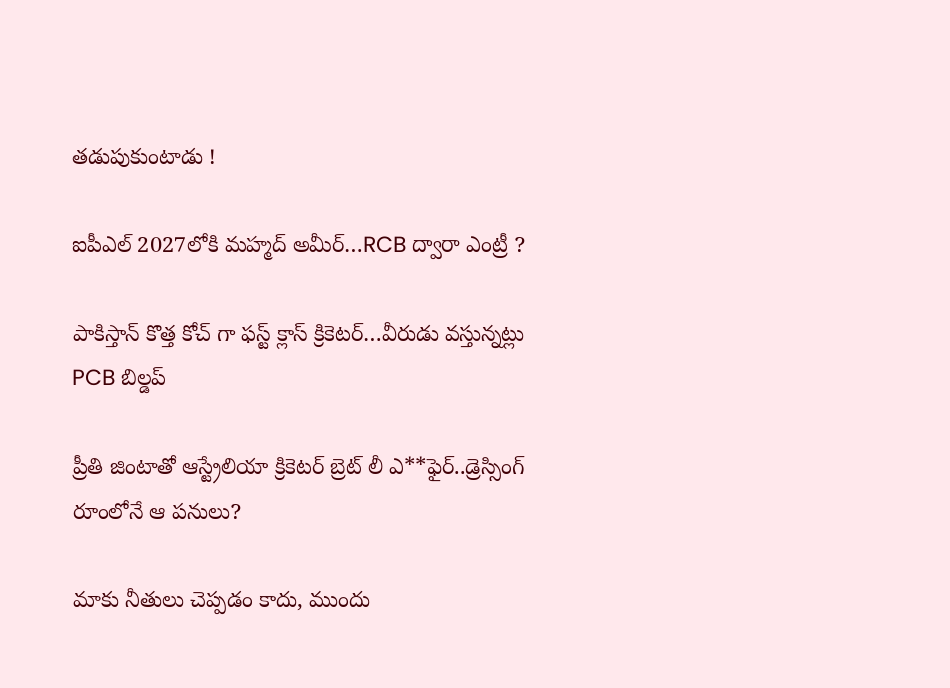త‌డుపుకుంటాడు !

ఐపీఎల్ 2027లోకి మహ్మద్ అమీర్…RCB ద్వారా ఎంట్రీ ?

పాకిస్తాన్ కొత్త‌ కోచ్ గా ఫ‌స్ట్ క్లాస్ క్రికెట‌ర్‌…వీరుడు వ‌స్తున్న‌ట్లు PCB బిల్డ‌ప్

ప్రీతి జింటాతో ఆస్ట్రేలియా క్రికెట‌ర్‌ బ్రెట్ లీ ఎ**ఫైర్‌..డ్రెస్సింగ్ రూంలోనే ఆ ప‌నులు?

మాకు నీతులు చెప్ప‌డం కాదు, ముందు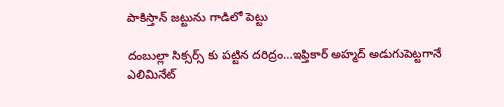పాకిస్తాన్ జ‌ట్టును గాడిలో పెట్టు

దంబుల్లా సిక్సర్స్ కు ప‌ట్టిన ద‌రిద్రం…ఇఫ్తికార్ అహ్మద్ అడుగుపెట్ట‌గానే ఎలిమినేట్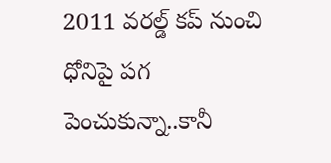2011 వ‌ర‌ల్డ్ క‌ప్ నుంచి ధోనిపై ప‌గ పెంచుకున్నా..కానీ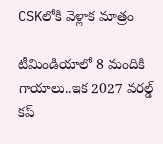CSKలోకి వెళ్లాక మాత్రం

టీమిండియాలో 8 మందికి గాయాలు..ఇక 2027 వ‌ర‌ల్డ్ క‌ప్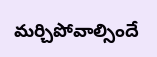మ‌ర్చిపోవాల్సిందే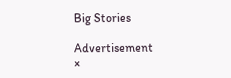Big Stories

Advertisement
×